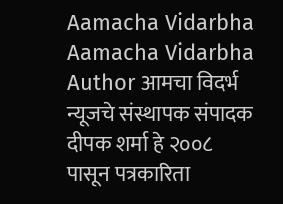Aamacha Vidarbha Aamacha Vidarbha Author आमचा विदर्भ न्यूजचे संस्थापक संपादक दीपक शर्मा हे २००८ पासून पत्रकारिता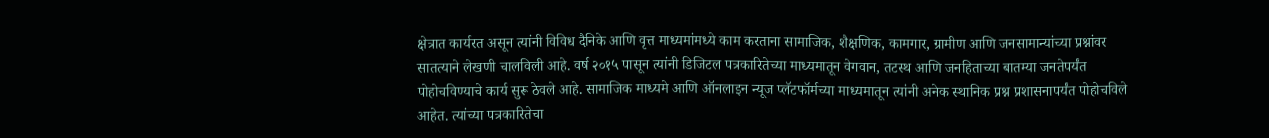क्षेत्रात कार्यरत असून त्यांनी विविध दैनिके आणि वृत्त माध्यमांमध्ये काम करताना सामाजिक, शैक्षणिक, कामगार, ग्रामीण आणि जनसामान्यांच्या प्रश्नांवर सातत्याने लेखणी चालविली आहे. वर्ष २०१५ पासून त्यांनी डिजिटल पत्रकारितेच्या माध्यमातून वेगवान, तटस्थ आणि जनहिताच्या बातम्या जनतेपर्यंत पोहोचविण्याचे कार्य सुरू ठेवले आहे. सामाजिक माध्यमे आणि ऑनलाइन न्यूज प्लॅटफॉर्मच्या माध्यमातून त्यांनी अनेक स्थानिक प्रश्न प्रशासनापर्यंत पोहोचविले आहेत. त्यांच्या पत्रकारितेचा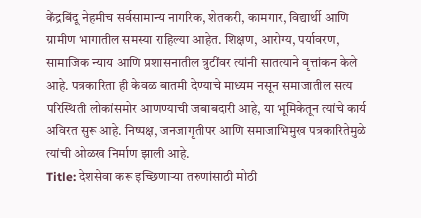केंद्रबिंदू नेहमीच सर्वसामान्य नागरिक, शेतकरी, कामगार, विद्यार्थी आणि ग्रामीण भागातील समस्या राहिल्या आहेत. शिक्षण, आरोग्य, पर्यावरण, सामाजिक न्याय आणि प्रशासनातील त्रुटींवर त्यांनी सातत्याने वृत्तांकन केले आहे. पत्रकारिता ही केवळ बातमी देण्याचे माध्यम नसून समाजातील सत्य परिस्थिती लोकांसमोर आणण्याची जबाबदारी आहे, या भूमिकेतून त्यांचे कार्य अविरत सुरू आहे. निष्पक्ष, जनजागृतीपर आणि समाजाभिमुख पत्रकारितेमुळे त्यांची ओळख निर्माण झाली आहे.
Title: देशसेवा करू इच्छिणार्‍या तरुणांसाठी मोठी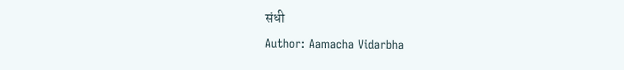संधी
Author: Aamacha Vidarbha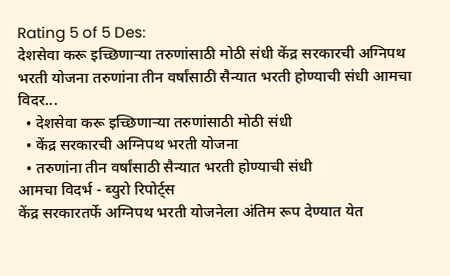Rating 5 of 5 Des:
देशसेवा करू इच्छिणार्‍या तरुणांसाठी मोठी संधी केंद्र सरकारची अग्निपथ भरती योजना तरुणांना तीन वर्षांसाठी सैन्यात भरती होण्याची संधी आमचा विदर...
  • देशसेवा करू इच्छिणार्‍या तरुणांसाठी मोठी संधी
  • केंद्र सरकारची अग्निपथ भरती योजना
  • तरुणांना तीन वर्षांसाठी सैन्यात भरती होण्याची संधी
आमचा विदर्भ - ब्युरो रिपोर्ट्स
केंद्र सरकारतर्फे अग्निपथ भरती योजनेला अंतिम रूप देण्यात येत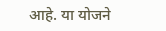आहे. या योजने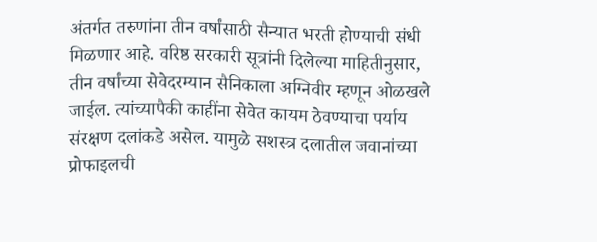अंतर्गत तरुणांना तीन वर्षांसाठी सैन्यात भरती होण्याची संधी मिळणार आहे. वरिष्ठ सरकारी सूत्रांनी दिलेल्या माहितीनुसार, तीन वर्षांच्या सेवेदरम्यान सैनिकाला अग्निवीर म्हणून ओळखले जाईल. त्यांच्यापैकी काहींना सेवेत कायम ठेवण्याचा पर्याय संरक्षण दलांकडे असेल. यामुळे सशस्त्र दलातील जवानांच्या प्रोफाइलची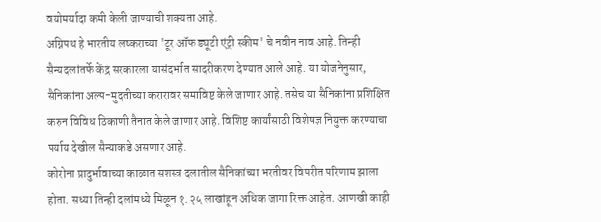वयोमर्यादा कमी केली जाण्याची शक्यता आहे.
अग्निपथ हे भारतीय लष्कराच्या 'टूर ऑफ ड्यूटी एंट्री स्कीम' चे नवीन नाव आहे. तिन्ही सैन्यदलांतर्फे केंद्र सरकारला यासंदर्भात सादरीकरण देण्यात आले आहे. या योजनेनुसार, सैनिकांना अल्प-मुदतीच्या करारावर समाविष्ट केले जाणार आहे. तसेच या सैनिकांना प्रशिक्षित करुन विविध ठिकाणी तैनात केले जाणार आहे. विशिष्ट कार्यांसाठी विशेषज्ञ नियुक्त करण्याचा पर्याय देखील सैन्याकडे असणार आहे.
कोरोना प्रादुर्भावाच्या काळात सशस्त्र दलातील सैनिकांच्या भरतीवर विपरीत परिणाम झाला होता. सध्या तिन्ही दलांमध्ये मिळून १.२५ लाखांहून अधिक जागा रिक्त आहेत. आणखी काही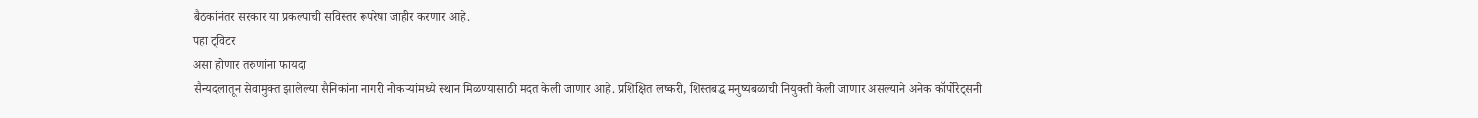बैठकांनंतर सरकार या प्रकल्पाची सविस्तर रूपरेषा जाहीर करणार आहे.
पहा ट्विटर
असा होणार तरुणांना फायदा
सैन्यदलातून सेवामुक्त झालेल्या सैनिकांना नागरी नोकऱ्यांमध्ये स्थान मिळण्यासाठी मदत केली जाणार आहे. प्रशिक्षित लष्करी, शिस्तबद्ध मनुष्यबळाची नियुक्ती केली जाणार असल्याने अनेक कॉर्पोरेट्सनी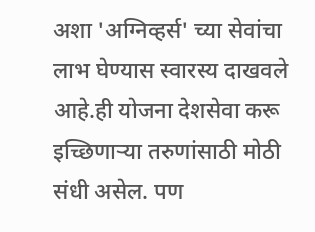अशा 'अग्निव्हर्स' च्या सेवांचा लाभ घेण्यास स्वारस्य दाखवले आहे.ही योजना देशसेवा करू इच्छिणार्‍या तरुणांसाठी मोठी संधी असेल. पण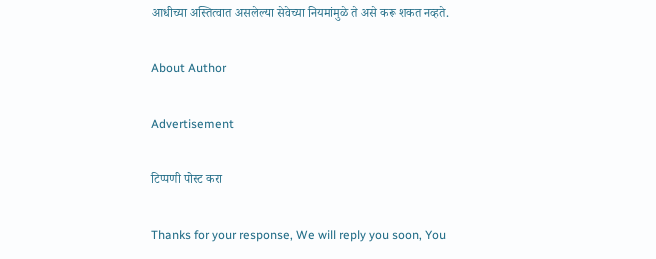आधीच्या अस्तित्वात असलेल्या सेवेच्या नियमांमुळे ते असे करू शकत नव्हते.

About Author

Advertisement

टिप्पणी पोस्ट करा

Thanks for your response, We will reply you soon, You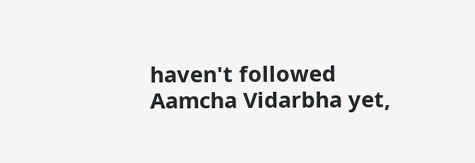haven't followed Aamcha Vidarbha yet,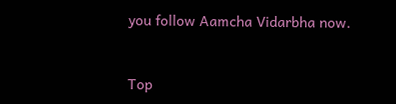you follow Aamcha Vidarbha now.


Top